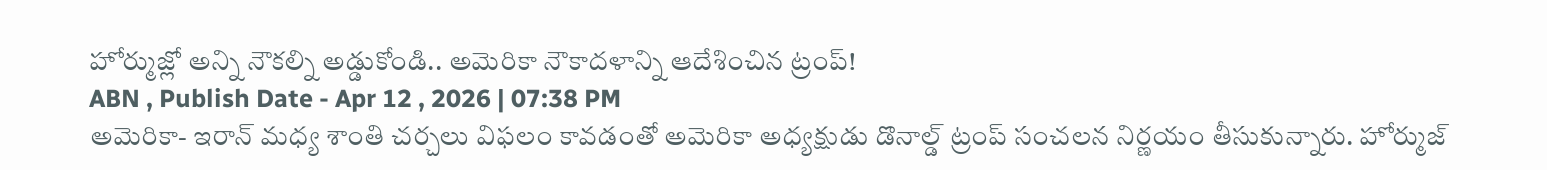హోర్ముజ్లో అన్ని నౌకల్ని అడ్డుకోండి.. అమెరికా నౌకాదళాన్ని ఆదేశించిన ట్రంప్!
ABN , Publish Date - Apr 12 , 2026 | 07:38 PM
అమెరికా- ఇరాన్ మధ్య శాంతి చర్చలు విఫలం కావడంతో అమెరికా అధ్యక్షుడు డొనాల్డ్ ట్రంప్ సంచలన నిర్ణయం తీసుకున్నారు. హోర్ముజ్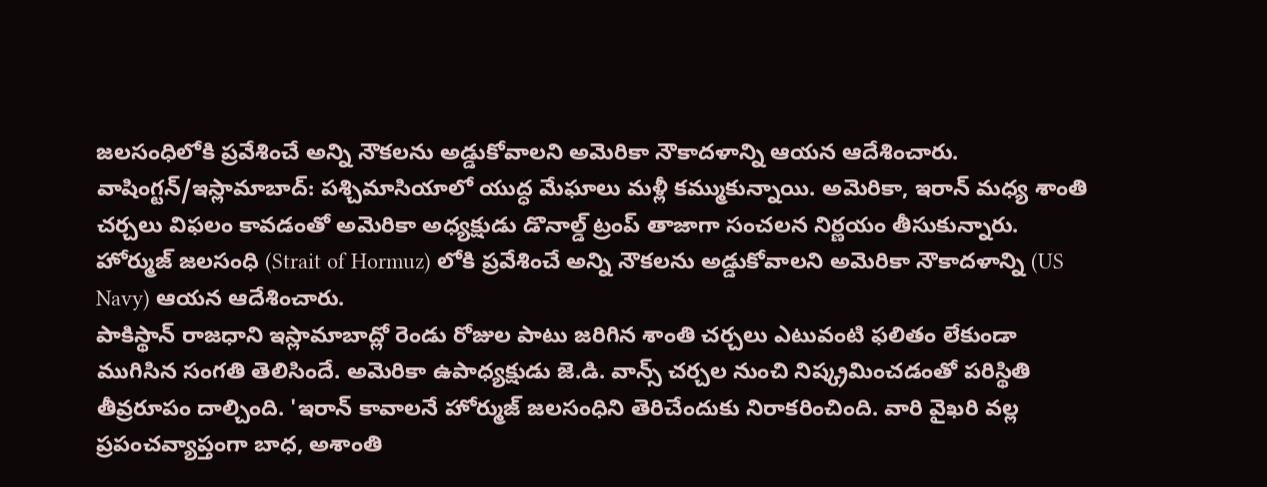జలసంధిలోకి ప్రవేశించే అన్ని నౌకలను అడ్డుకోవాలని అమెరికా నౌకాదళాన్ని ఆయన ఆదేశించారు.
వాషింగ్టన్/ఇస్లామాబాద్: పశ్చిమాసియాలో యుద్ధ మేఘాలు మళ్లీ కమ్ముకున్నాయి. అమెరికా, ఇరాన్ మధ్య శాంతి చర్చలు విఫలం కావడంతో అమెరికా అధ్యక్షుడు డొనాల్డ్ ట్రంప్ తాజాగా సంచలన నిర్ణయం తీసుకున్నారు. హోర్ముజ్ జలసంధి (Strait of Hormuz) లోకి ప్రవేశించే అన్ని నౌకలను అడ్డుకోవాలని అమెరికా నౌకాదళాన్ని (US Navy) ఆయన ఆదేశించారు.
పాకిస్థాన్ రాజధాని ఇస్లామాబాద్లో రెండు రోజుల పాటు జరిగిన శాంతి చర్చలు ఎటువంటి ఫలితం లేకుండా ముగిసిన సంగతి తెలిసిందే. అమెరికా ఉపాధ్యక్షుడు జె.డి. వాన్స్ చర్చల నుంచి నిష్క్రమించడంతో పరిస్థితి తీవ్రరూపం దాల్చింది. 'ఇరాన్ కావాలనే హోర్ముజ్ జలసంధిని తెరిచేందుకు నిరాకరించింది. వారి వైఖరి వల్ల ప్రపంచవ్యాప్తంగా బాధ, అశాంతి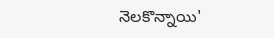నెలకొన్నాయి'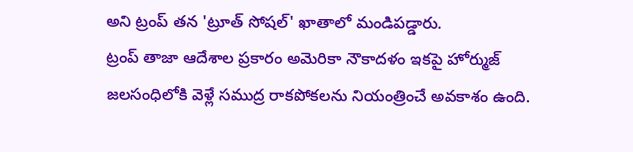అని ట్రంప్ తన 'ట్రూత్ సోషల్' ఖాతాలో మండిపడ్డారు.
ట్రంప్ తాజా ఆదేశాల ప్రకారం అమెరికా నౌకాదళం ఇకపై హోర్ముజ్ జలసంధిలోకి వెళ్లే సముద్ర రాకపోకలను నియంత్రించే అవకాశం ఉంది.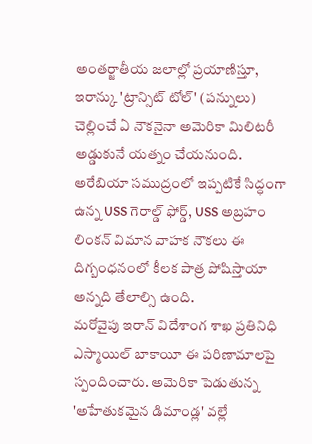అంతర్జాతీయ జలాల్లో ప్రయాణిస్తూ, ఇరాన్కు 'ట్రాన్సిట్ టోల్' (పన్నులు) చెల్లించే ఏ నౌకనైనా అమెరికా మిలిటరీ అడ్డుకునే యత్నం చేయనుంది. అరేబియా సముద్రంలో ఇప్పటికే సిద్ధంగా ఉన్న USS గెరాల్డ్ ఫోర్డ్, USS అబ్రహం లింకన్ విమాన వాహక నౌకలు ఈ దిగ్బంధనంలో కీలక పాత్ర పోషిస్తాయా అన్నది తేలాల్సి ఉంది.
మరోవైపు ఇరాన్ విదేశాంగ శాఖ ప్రతినిధి ఎస్మాయిల్ బాకాయీ ఈ పరిణామాలపై స్పందించారు. అమెరికా పెడుతున్న 'అహేతుకమైన డిమాండ్ల' వల్లే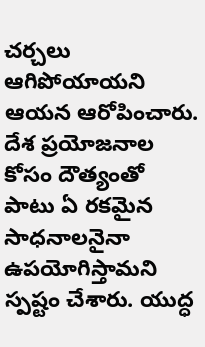చర్చలు ఆగిపోయాయని ఆయన ఆరోపించారు. దేశ ప్రయోజనాల కోసం దౌత్యంతో పాటు ఏ రకమైన సాధనాలనైనా ఉపయోగిస్తామని స్పష్టం చేశారు. యుద్ధ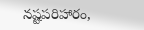నష్టపరిహారం,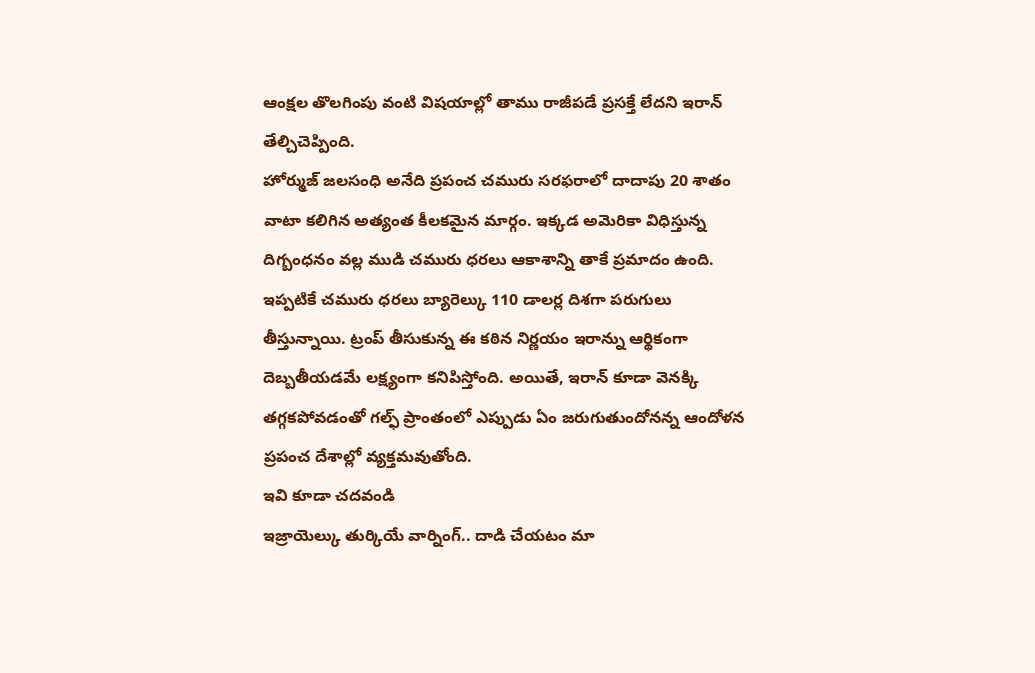ఆంక్షల తొలగింపు వంటి విషయాల్లో తాము రాజీపడే ప్రసక్తే లేదని ఇరాన్ తేల్చిచెప్పింది.
హోర్ముజ్ జలసంధి అనేది ప్రపంచ చమురు సరఫరాలో దాదాపు 20 శాతం వాటా కలిగిన అత్యంత కీలకమైన మార్గం. ఇక్కడ అమెరికా విధిస్తున్న దిగ్బంధనం వల్ల ముడి చమురు ధరలు ఆకాశాన్ని తాకే ప్రమాదం ఉంది. ఇప్పటికే చమురు ధరలు బ్యారెల్కు 110 డాలర్ల దిశగా పరుగులు తీస్తున్నాయి. ట్రంప్ తీసుకున్న ఈ కఠిన నిర్ణయం ఇరాన్ను ఆర్థికంగా దెబ్బతీయడమే లక్ష్యంగా కనిపిస్తోంది. అయితే, ఇరాన్ కూడా వెనక్కి తగ్గకపోవడంతో గల్ఫ్ ప్రాంతంలో ఎప్పుడు ఏం జరుగుతుందోనన్న ఆందోళన ప్రపంచ దేశాల్లో వ్యక్తమవుతోంది.
ఇవి కూడా చదవండి
ఇజ్రాయెల్కు తుర్కియే వార్నింగ్.. దాడి చేయటం మా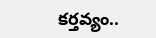కర్తవ్యం..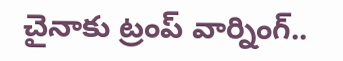చైనాకు ట్రంప్ వార్నింగ్..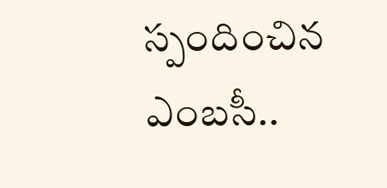స్పందించిన ఎంబసీ..